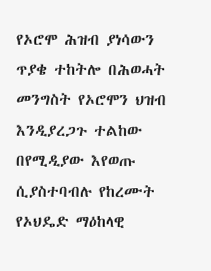የኦሮሞ ሕዝብ ያነሳውን ጥያቄ ተከትሎ በሕወሓት መንግስት የኦሮሞን ህዝብ እንዲያረጋጉ ተልከው በየሚዲያው እየወጡ ሲያስተባብሉ የከረሙት የኦህዴድ ማዕከላዊ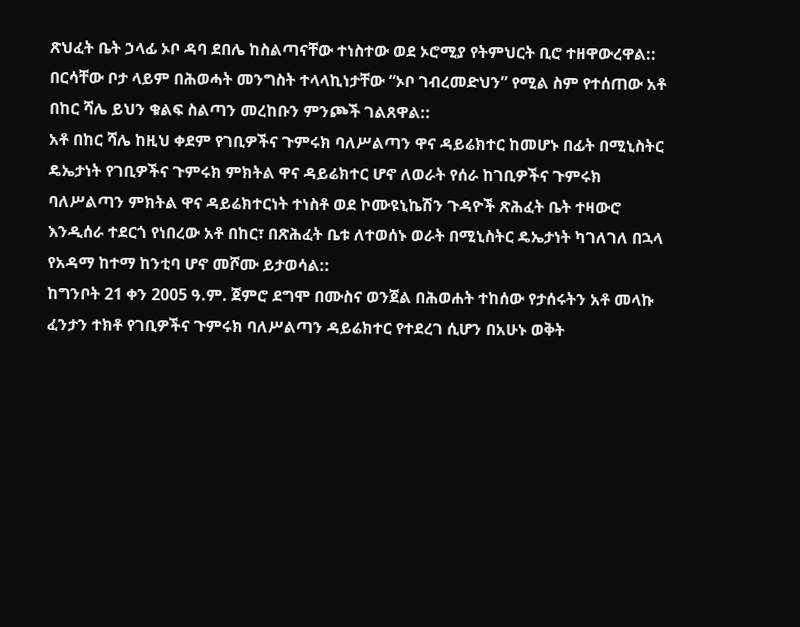ጽህፈት ቤት ኃላፊ ኦቦ ዳባ ደበሌ ከስልጣናቸው ተነስተው ወደ ኦሮሚያ የትምህርት ቢሮ ተዘዋውረዋል:: በርሳቸው ቦታ ላይም በሕወሓት መንግስት ተላላኪነታቸው “ኦቦ ገብረመድህን” የሚል ስም የተሰጠው አቶ በከር ሻሌ ይህን ቁልፍ ስልጣን መረከቡን ምንጮች ገልጸዋል::
አቶ በከር ሻሌ ከዚህ ቀደም የገቢዎችና ጉምሩክ ባለሥልጣን ዋና ዳይሬክተር ከመሆኑ በፊት በሚኒስትር ዴኤታነት የገቢዎችና ጉምሩክ ምክትል ዋና ዳይሬክተር ሆኖ ለወራት የሰራ ከገቢዎችና ጉምሩክ ባለሥልጣን ምክትል ዋና ዳይሬክተርነት ተነስቶ ወደ ኮሙዩኒኬሽን ጉዳዮች ጽሕፈት ቤት ተዛውሮ እንዲሰራ ተደርጎ የነበረው አቶ በከር፣ በጽሕፈት ቤቱ ለተወሰኑ ወራት በሚኒስትር ዴኤታነት ካገለገለ በኋላ የአዳማ ከተማ ከንቲባ ሆኖ መሾሙ ይታወሳል::
ከግንቦት 21 ቀን 2005 ዓ.ም. ጀምሮ ደግሞ በሙስና ወንጀል በሕወሐት ተከሰው የታሰሩትን አቶ መላኩ ፈንታን ተክቶ የገቢዎችና ጉምሩክ ባለሥልጣን ዳይሬክተር የተደረገ ሲሆን በአሁኑ ወቅት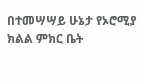በተመሣሣይ ሁኔታ የኦሮሚያ ክልል ምክር ቤት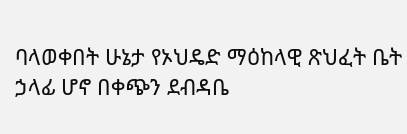ባላወቀበት ሁኔታ የኦህዴድ ማዕከላዊ ጽህፈት ቤት ኃላፊ ሆኖ በቀጭን ደብዳቤ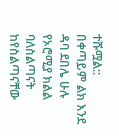ተሹሟል::
በቀጣይም ልክ እንደ ዳባ ደበሌ ሁሉ የኦሮሚያ ክልል ባለስልጣናት ከየስልጣናቸው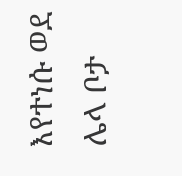እየተነሱ ወደ ሌላ ቦታ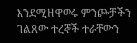እንደሚዘዋወሩ ምንጮቻችን ገልጸው ተረኞች ተራቸውን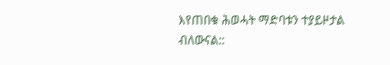እየጠበቁ ሕወሓት ማድባቱን ተያይዞታል ብለውናል::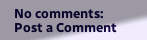No comments:
Post a Comment